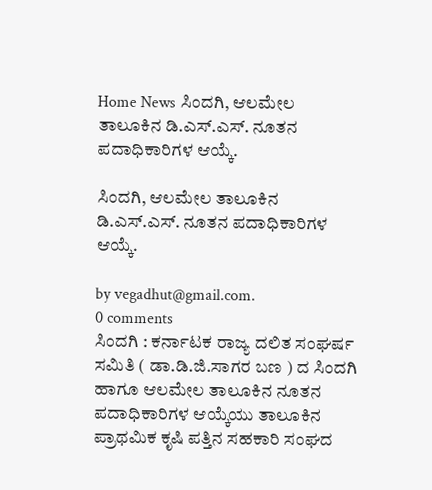Home News ಸಿಂದಗಿ, ಆಲಮೇಲ ತಾಲೂಕಿನ ಡಿ.ಎಸ್.ಎಸ್. ನೂತನ ಪದಾಧಿಕಾರಿಗಳ ಆಯ್ಕೆ.

ಸಿಂದಗಿ, ಆಲಮೇಲ ತಾಲೂಕಿನ ಡಿ.ಎಸ್.ಎಸ್. ನೂತನ ಪದಾಧಿಕಾರಿಗಳ ಆಯ್ಕೆ.

by vegadhut@gmail.com.
0 comments
ಸಿಂದಗಿ : ಕರ್ನಾಟಕ ರಾಜ್ಯ ದಲಿತ ಸಂಘರ್ಷ ಸಮಿತಿ ( ಡಾ.ಡಿ.ಜಿ.ಸಾಗರ ಬಣ ) ದ ಸಿಂದಗಿ ಹಾಗೂ ಆಲಮೇಲ ತಾಲೂಕಿನ ನೂತನ ಪದಾಧಿಕಾರಿಗಳ ಆಯ್ಕೆಯು ತಾಲೂಕಿನ ಪ್ರಾಥಮಿಕ ಕೃಷಿ ಪತ್ತಿನ ಸಹಕಾರಿ ಸಂಘದ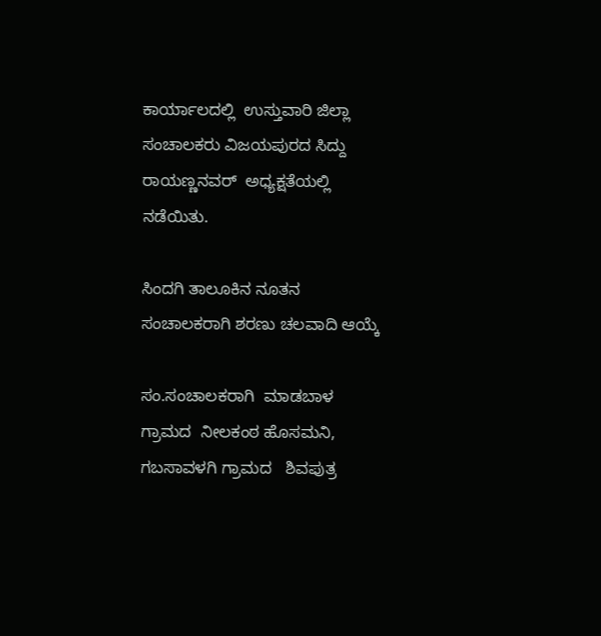ಕಾರ್ಯಾಲದಲ್ಲಿ  ಉಸ್ತುವಾರಿ ಜಿಲ್ಲಾ ಸಂಚಾಲಕರು ವಿಜಯಪುರದ ಸಿದ್ದು ರಾಯಣ್ಣನವರ್  ಅಧ್ಯಕ್ಷತೆಯಲ್ಲಿ ನಡೆಯಿತು.

ಸಿಂದಗಿ ತಾಲೂಕಿನ ನೂತನ ಸಂಚಾಲಕರಾಗಿ ಶರಣು ಚಲವಾದಿ ಆಯ್ಕೆ

ಸಂ.ಸಂಚಾಲಕರಾಗಿ  ಮಾಡಬಾಳ ಗ್ರಾಮದ  ನೀಲಕಂಠ ಹೊಸಮನಿ, ಗಬಸಾವಳಗಿ ಗ್ರಾಮದ   ಶಿವಪುತ್ರ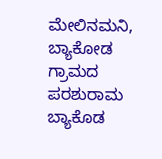ಮೇಲಿನಮನಿ,   ಬ್ಯಾಕೋಡ ಗ್ರಾಮದ ಪರಶುರಾಮ ಬ್ಯಾಕೊಡ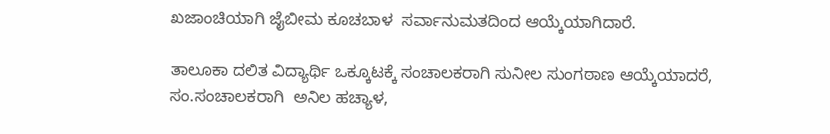ಖಜಾಂಚಿಯಾಗಿ ಜೈಬೀಮ ಕೂಚಬಾಳ  ಸರ್ವಾನುಮತದಿಂದ ಆಯ್ಕೆಯಾಗಿದಾರೆ.

ತಾಲೂಕಾ ದಲಿತ ವಿದ್ಯಾರ್ಥಿ ಒಕ್ಕೂಟಕ್ಕೆ ಸಂಚಾಲಕರಾಗಿ ಸುನೀಲ ಸುಂಗಠಾಣ ಆಯ್ಕೆಯಾದರೆ,  ಸಂ.ಸಂಚಾಲಕರಾಗಿ  ಅನಿಲ ಹಚ್ಯಾಳ,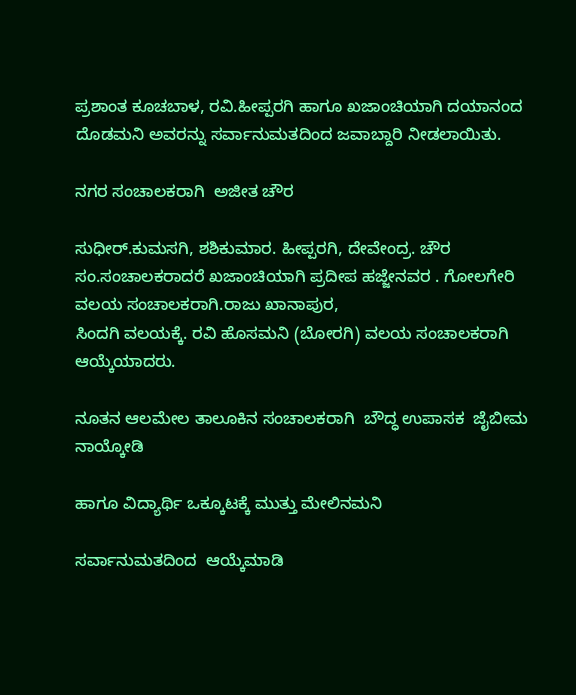ಪ್ರಶಾಂತ ಕೂಚಬಾಳ, ರವಿ.ಹೀಪ್ಪರಗಿ ಹಾಗೂ ಖಜಾಂಚಿಯಾಗಿ ದಯಾನಂದ ದೊಡಮನಿ ಅವರನ್ನು ಸರ್ವಾನುಮತದಿಂದ ಜವಾಬ್ದಾರಿ ನೀಡಲಾಯಿತು.

ನಗರ ಸಂಚಾಲಕರಾಗಿ  ಅಜೀತ ಚೌರ

ಸುಧೀರ್.ಕುಮಸಗಿ, ಶಶಿಕುಮಾರ. ಹೀಪ್ಪರಗಿ, ದೇವೇಂದ್ರ. ಚೌರ  ಸಂ.ಸಂಚಾಲಕರಾದರೆ ಖಜಾಂಚಿಯಾಗಿ ಪ್ರದೀಪ ಹಜ್ಜೇನವರ . ಗೋಲಗೇರಿ ವಲಯ ಸಂಚಾಲಕರಾಗಿ.ರಾಜು ಖಾನಾಪುರ,
ಸಿಂದಗಿ ವಲಯಕ್ಕೆ. ರವಿ ಹೊಸಮನಿ (ಬೋರಗಿ) ವಲಯ ಸಂಚಾಲಕರಾಗಿ ಆಯ್ಕೆಯಾದರು.

ನೂತನ ಆಲಮೇಲ ತಾಲೂಕಿನ ಸಂಚಾಲಕರಾಗಿ  ಬೌದ್ಧ ಉಪಾಸಕ  ಜೈಬೀಮ ನಾಯ್ಕೋಡಿ

ಹಾಗೂ ವಿದ್ಯಾರ್ಥಿ ಒಕ್ಕೂಟಕ್ಕೆ ಮುತ್ತು ಮೇಲಿನಮನಿ

ಸರ್ವಾನುಮತದಿಂದ  ಆಯ್ಕೆಮಾಡಿ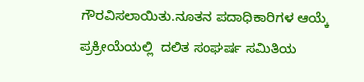ಗೌರವಿಸಲಾಯಿತು.ನೂತನ ಪದಾಧಿಕಾರಿಗಳ ಆಯ್ಕೆ ಪ್ರಕ್ರೀಯೆಯಲ್ಲಿ  ದಲಿತ ಸಂಘರ್ಷ ಸಮಿತಿಯ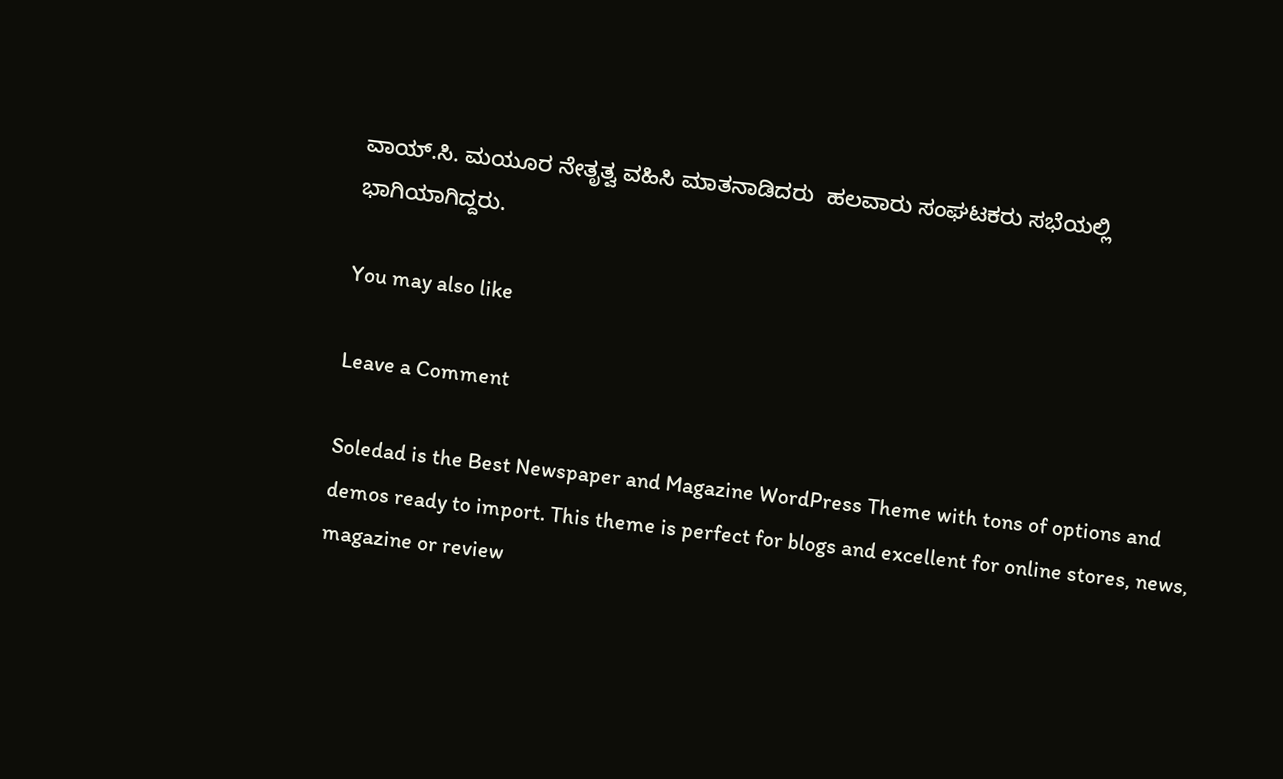ವಾಯ್.ಸಿ. ಮಯೂರ ನೇತೃತ್ವ ವಹಿಸಿ ಮಾತನಾಡಿದರು  ಹಲವಾರು ಸಂಘಟಕರು ಸಭೆಯಲ್ಲಿ ಭಾಗಿಯಾಗಿದ್ದರು.

You may also like

Leave a Comment

Soledad is the Best Newspaper and Magazine WordPress Theme with tons of options and demos ready to import. This theme is perfect for blogs and excellent for online stores, news, magazine or review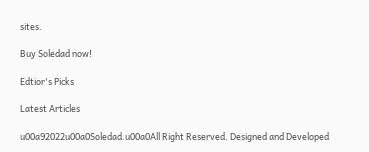sites.

Buy Soledad now!

Edtior's Picks

Latest Articles

u00a92022u00a0Soledad.u00a0All Right Reserved. Designed and Developed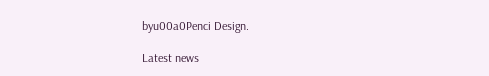byu00a0Penci Design.

Latest news